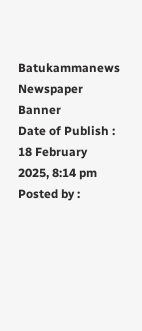Batukammanews
Newspaper Banner
Date of Publish : 18 February 2025, 8:14 pm Posted by :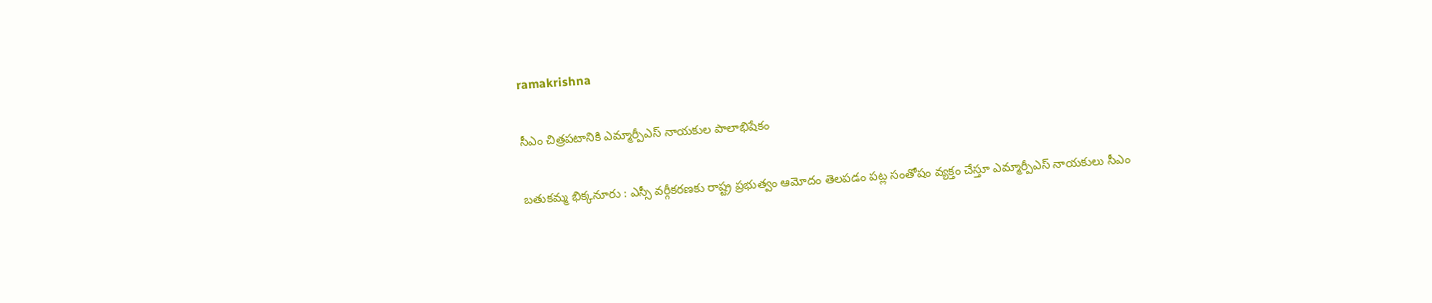ramakrishna

సీఎం చిత్రపటానికి ఎమ్మార్పీఎస్ నాయకుల పాలాభిషేకం

బతుకమ్మ భిక్కనూరు : ఎస్సీ వర్గీకరణకు రాష్ట్ర ప్రభుత్వం ఆమోదం తెలపడం పట్ల సంతోషం వ్యక్తం చేస్తూ ఎమ్మార్పీఎస్ నాయకులు సీఎం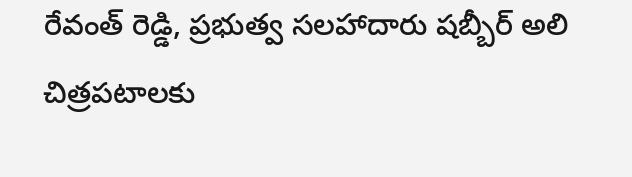రేవంత్ రెడ్డి, ప్రభుత్వ సలహాదారు షబ్బీర్ అలి చిత్రపటాలకు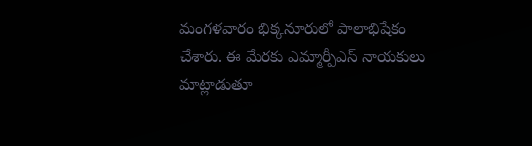మంగళవారం భిక్కనూరులో పాలాభిషేకం చేశారు. ఈ మేరకు ఎమ్మార్పీఎస్ నాయకులు మాట్లాడుతూ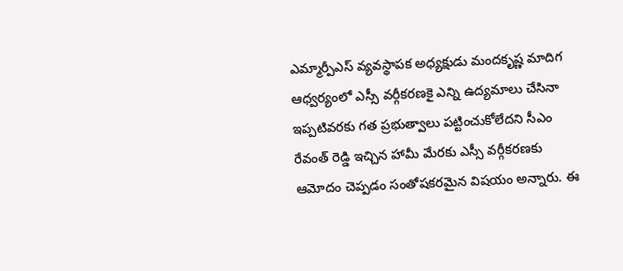ఎమ్మార్పీఎస్ వ్యవస్థాపక అధ్యక్షుడు మందకృష్ణ మాదిగ ఆధ్వర్యంలో ఎస్సీ వర్గీకరణకై ఎన్ని ఉద్యమాలు చేసినా ఇప్పటివరకు గత ప్రభుత్వాలు పట్టించుకోలేదని సీఎం రేవంత్ రెడ్డి ఇచ్చిన హామీ మేరకు ఎస్సీ వర్గీకరణకు ఆమోదం చెప్పడం సంతోషకరమైన విషయం అన్నారు. ఈ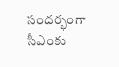సందర్భంగా సీఎంకు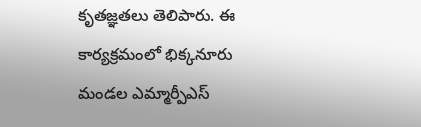కృతజ్ఞతలు తెలిపారు. ఈ కార్యక్రమంలో భిక్కనూరు మండల ఎమ్మార్పీఎస్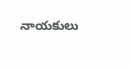నాయకులు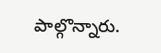పాల్గొన్నారు.